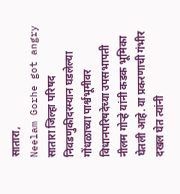सातारा,
Neelam Gorhe got angry सातारा जिल्हा परिषद निवडणुकीदरम्यान घडलेल्या गोंधळाच्या पार्श्वभूमीवर विधानपरिषदेच्या उपसभापती नीलम गोऱ्हे यांनी कडक भूमिका घेतली आहे. या प्रकरणाची गंभीर दखल घेत त्यांनी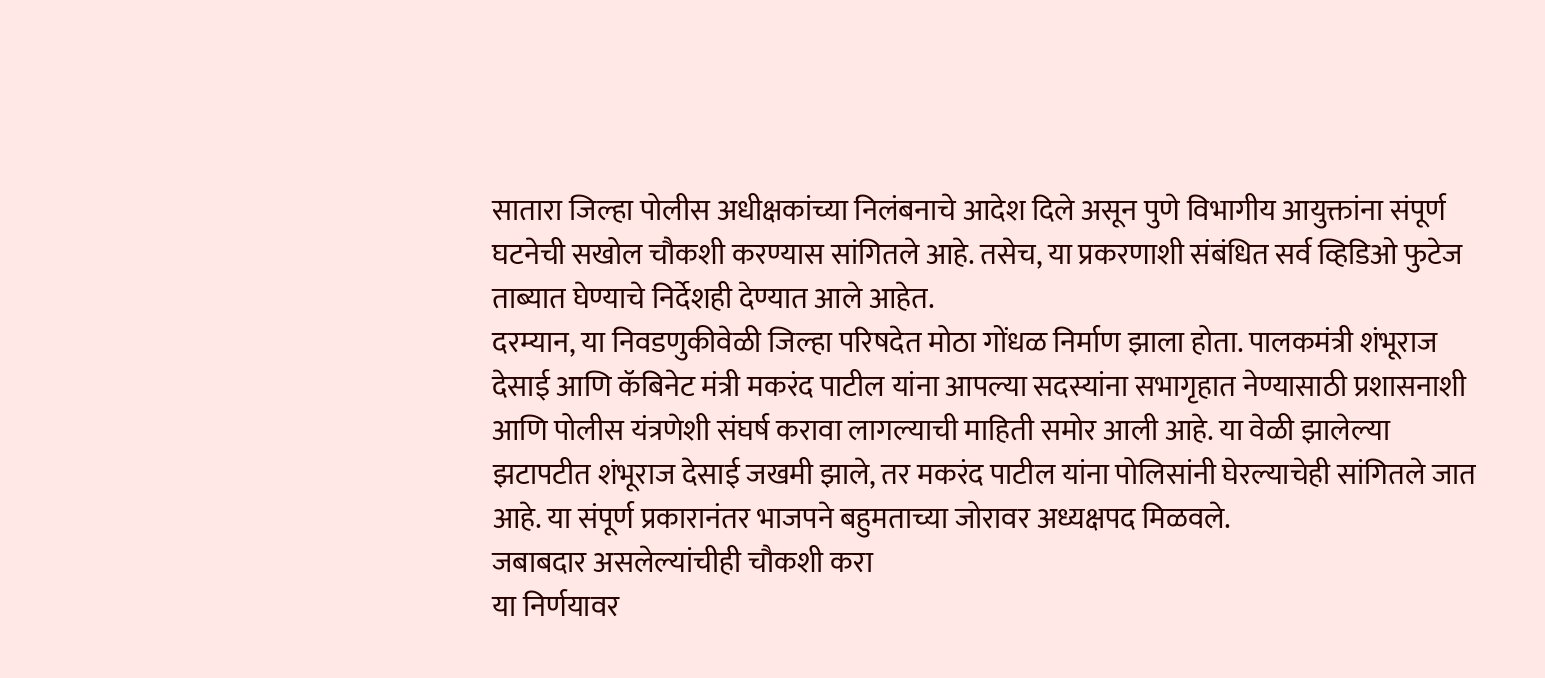सातारा जिल्हा पोलीस अधीक्षकांच्या निलंबनाचे आदेश दिले असून पुणे विभागीय आयुक्तांना संपूर्ण घटनेची सखोल चौकशी करण्यास सांगितले आहे. तसेच, या प्रकरणाशी संबंधित सर्व व्हिडिओ फुटेज ताब्यात घेण्याचे निर्देशही देण्यात आले आहेत.
दरम्यान, या निवडणुकीवेळी जिल्हा परिषदेत मोठा गोंधळ निर्माण झाला होता. पालकमंत्री शंभूराज देसाई आणि कॅबिनेट मंत्री मकरंद पाटील यांना आपल्या सदस्यांना सभागृहात नेण्यासाठी प्रशासनाशी आणि पोलीस यंत्रणेशी संघर्ष करावा लागल्याची माहिती समोर आली आहे. या वेळी झालेल्या झटापटीत शंभूराज देसाई जखमी झाले, तर मकरंद पाटील यांना पोलिसांनी घेरल्याचेही सांगितले जात आहे. या संपूर्ण प्रकारानंतर भाजपने बहुमताच्या जोरावर अध्यक्षपद मिळवले.
जबाबदार असलेल्यांचीही चौकशी करा
या निर्णयावर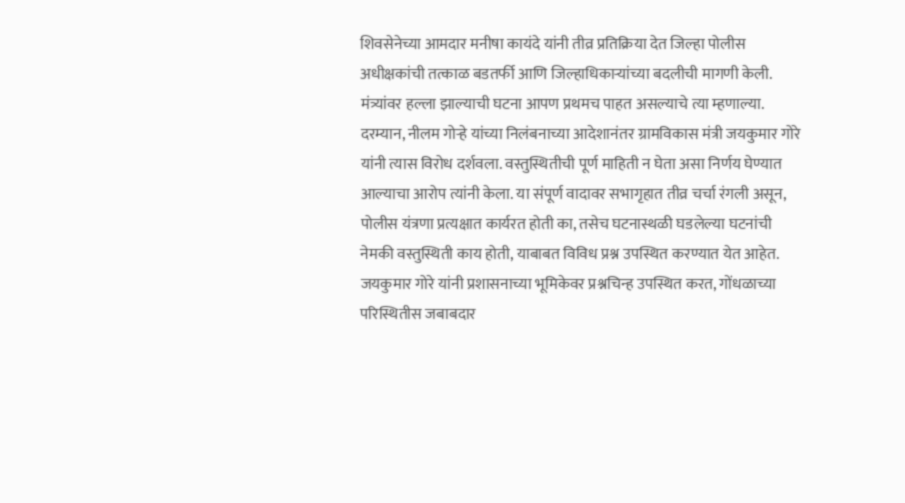शिवसेनेच्या आमदार मनीषा कायंदे यांनी तीव्र प्रतिक्रिया देत जिल्हा पोलीस अधीक्षकांची तत्काळ बडतर्फी आणि जिल्हाधिकाऱ्यांच्या बदलीची मागणी केली. मंत्र्यांवर हल्ला झाल्याची घटना आपण प्रथमच पाहत असल्याचे त्या म्हणाल्या. दरम्यान, नीलम गोऱ्हे यांच्या निलंबनाच्या आदेशानंतर ग्रामविकास मंत्री जयकुमार गोरे यांनी त्यास विरोध दर्शवला. वस्तुस्थितीची पूर्ण माहिती न घेता असा निर्णय घेण्यात आल्याचा आरोप त्यांनी केला. या संपूर्ण वादावर सभागृहात तीव्र चर्चा रंगली असून, पोलीस यंत्रणा प्रत्यक्षात कार्यरत होती का, तसेच घटनास्थळी घडलेल्या घटनांची नेमकी वस्तुस्थिती काय होती, याबाबत विविध प्रश्न उपस्थित करण्यात येत आहेत. जयकुमार गोरे यांनी प्रशासनाच्या भूमिकेवर प्रश्नचिन्ह उपस्थित करत, गोंधळाच्या परिस्थितीस जबाबदार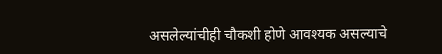असलेल्यांचीही चौकशी होणे आवश्यक असल्याचे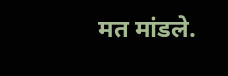मत मांडले.